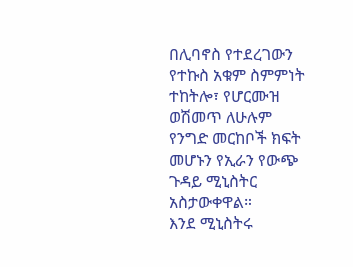በሊባኖስ የተደረገውን የተኩስ አቁም ስምምነት ተከትሎ፣ የሆርሙዝ ወሽመጥ ለሁሉም የንግድ መርከቦች ክፍት መሆኑን የኢራን የውጭ ጉዳይ ሚኒስትር አስታውቀዋል።
እንደ ሚኒስትሩ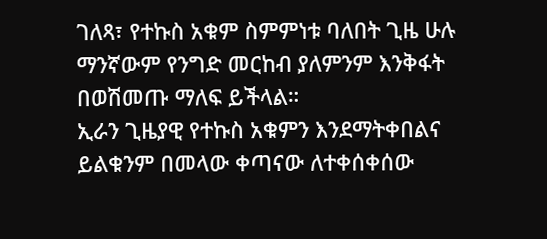ገለጻ፣ የተኩስ አቁም ስምምነቱ ባለበት ጊዜ ሁሉ ማንኛውም የንግድ መርከብ ያለምንም እንቅፋት በወሽመጡ ማለፍ ይችላል።
ኢራን ጊዜያዊ የተኩስ አቁምን እንደማትቀበልና ይልቁንም በመላው ቀጣናው ለተቀሰቀሰው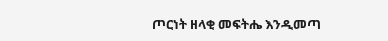ጦርነት ዘላቂ መፍትሔ እንዲመጣ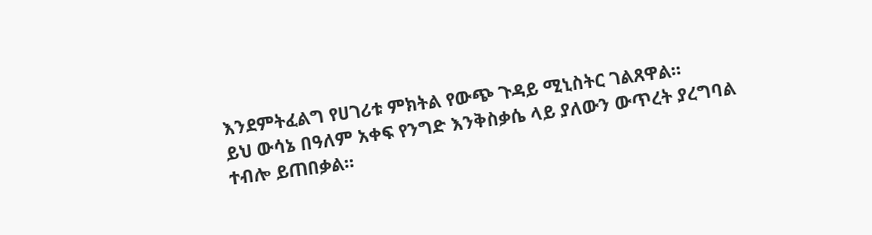እንደምትፈልግ የሀገሪቱ ምክትል የውጭ ጉዳይ ሚኒስትር ገልጸዋል።
ይህ ውሳኔ በዓለም አቀፍ የንግድ እንቅስቃሴ ላይ ያለውን ውጥረት ያረግባል ተብሎ ይጠበቃል።